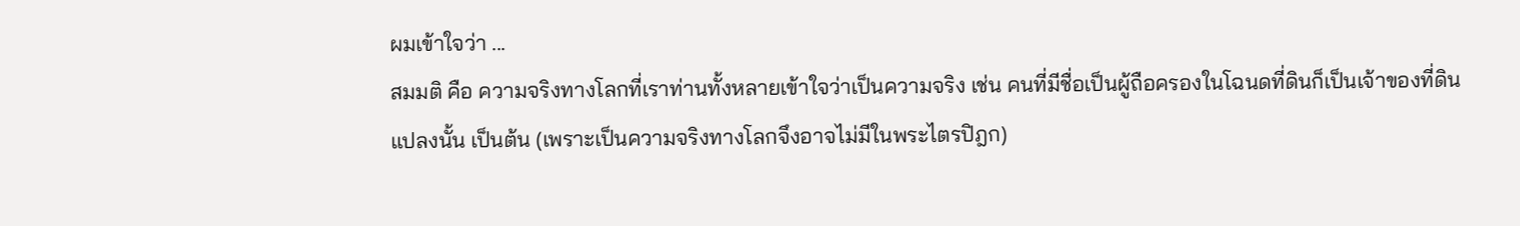ผมเข้าใจว่า ...
สมมติ คือ ความจริงทางโลกที่เราท่านทั้งหลายเข้าใจว่าเป็นความจริง เช่น คนที่มีชื่อเป็นผู้ถือครองในโฉนดที่ดินก็เป็นเจ้าของที่ดินแปลงนั้น เป็นต้น (เพราะเป็นความจริงทางโลกจึงอาจไม่มีในพระไตรปิฎก)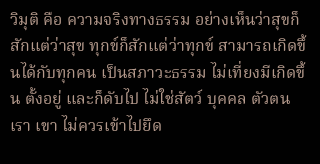วิมุติ คือ ความจริงทางธรรม อย่างเห็นว่าสุขก็สักแต่ว่าสุข ทุกข์ก็สักแต่ว่าทุกข์ สามารถเกิดขึ้นได้กับทุกคน เป็นสภาวะธรรม ไม่เที่ยงมีเกิดขึ้น ตั้งอยู่ และก็ดับไป ไม่ใช่สัตว์ บุคคล ตัวตน เรา เขา ไม่ควรเข้าไปยึด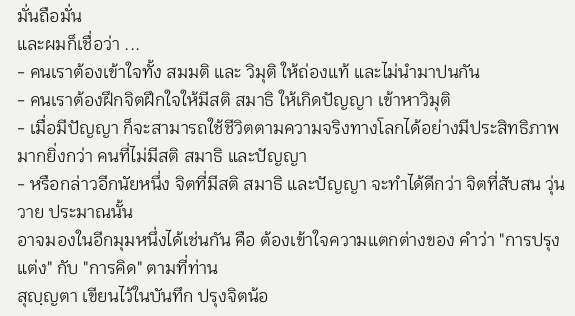มั่นถือมั่น
และผมก็เชื่อว่า ...
- คนเราต้องเข้าใจทั้ง สมมติ และ วิมุติ ให้ถ่องแท้ และไม่นำมาปนกัน
- คนเราต้องฝึกจิตฝึกใจให้มีสติ สมาธิ ให้เกิดปัญญา เข้าหาวิมุติ
- เมื่อมีปัญญา ก็จะสามารถใช้ชีวิตตามความจริงทางโลกได้อย่างมีประสิทธิภาพมากยิ่งกว่า คนที่ไม่มีสติ สมาธิ และปัญญา
- หรือกล่าวอีกนัยหนึ่ง จิตที่มีสติ สมาธิ และปัญญา จะทำได้ดีกว่า จิตที่สับสน วุ่นวาย ประมาณนั้น
อาจมองในอีกมุมหนึ่งได้เช่นกัน คือ ต้องเข้าใจความแตกต่างของ คำว่า "การปรุงแต่ง" กับ "การคิด" ตามที่ท่าน
สุญฺญตา เขียนไว้ในบันทึก ปรุงจิตน้อ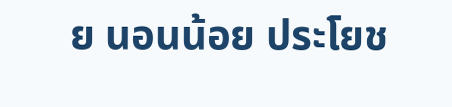ย นอนน้อย ประโยช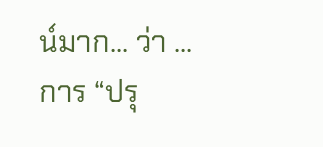น์มาก... ว่า ...
การ “ปรุ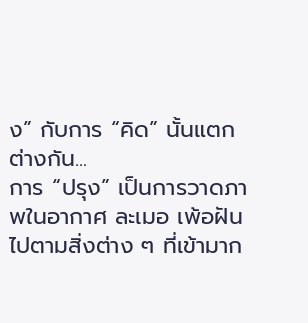ง” กับการ “คิด” นั้นแตกต่างกัน...
การ “ปรุง” เป็นการวาดภาพในอากาศ ละเมอ เพ้อฝัน ไปตามสิ่งต่าง ๆ ที่เข้ามาก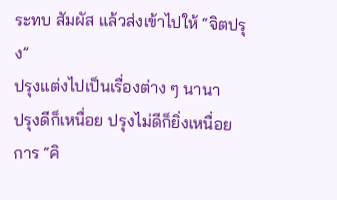ระทบ สัมผัส แล้วส่งเข้าไปให้ “จิตปรุง”
ปรุงแต่งไปเป็นเรื่องต่าง ๆ นานา
ปรุงดีก็เหนื่อย ปรุงไม่ดีก็ยิ่งเหนื่อย
การ “คิ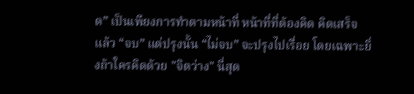ด” เป็นเพียงการทำตามหน้าที่ หน้าที่ที่ต้องคิด คิดเสร็จแล้ว “จบ” แต่ปรุงนั้น “ไม่จบ” จะปรุงไปเรื่อย โดยเฉพาะยิ่งถ้าใครคิดด้วย "จิตว่าง" นี่สุด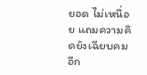ยอด ไม่เหนื่อย แถมความคิดยังเฉียบคมอีก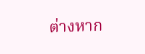ต่างหาก